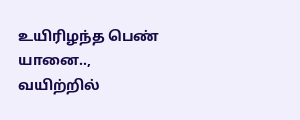உயிரிழந்த பெண் யானை.., வயிற்றில்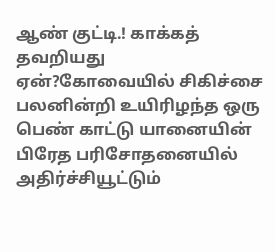ஆண் குட்டி.! காக்கத் தவறியது ஏன்?கோவையில் சிகிச்சை பலனின்றி உயிரிழந்த ஒரு பெண் காட்டு யானையின் பிரேத பரிசோதனையில் அதிர்ச்சியூட்டும்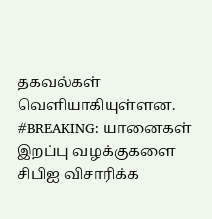தகவல்கள் வெளியாகியுள்ளன.
#BREAKING: யானைகள் இறப்பு வழக்குகளை சிபிஐ விசாரிக்க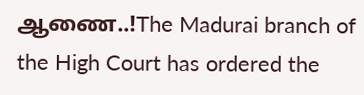ஆணை..!The Madurai branch of the High Court has ordered the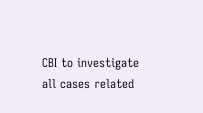CBI to investigate all cases related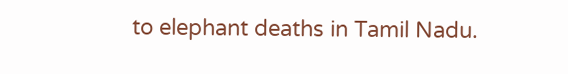to elephant deaths in Tamil Nadu.